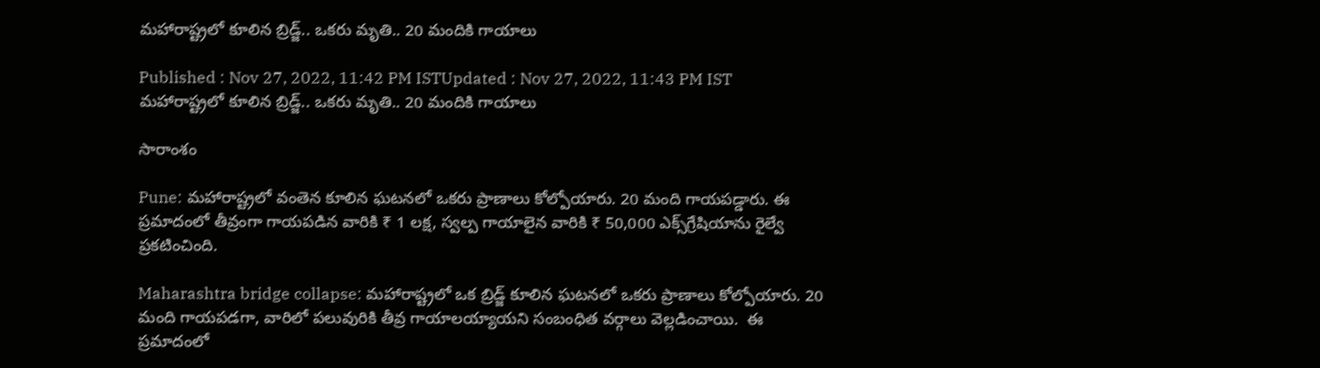మ‌హారాష్ట్రలో కూలిన బ్రిడ్జ్.. ఒక‌రు మృతి.. 20 మందికి గాయాలు

Published : Nov 27, 2022, 11:42 PM ISTUpdated : Nov 27, 2022, 11:43 PM IST
మ‌హారాష్ట్రలో కూలిన బ్రిడ్జ్.. ఒక‌రు మృతి.. 20 మందికి గాయాలు

సారాంశం

Pune: మహారాష్ట్రలో వంతెన కూలిన ఘ‌ట‌న‌లో ఒక‌రు ప్రాణాలు కోల్పోయారు. 20 మంది గాయ‌ప‌డ్డారు. ఈ ప్రమాదంలో తీవ్రంగా గాయపడిన వారికి ₹ 1 లక్ష, స్వల్ప గాయాలైన వారికి ₹ 50,000 ఎక్స్‌గ్రేషియాను రైల్వే ప్రకటించింది.

Maharashtra bridge collapse: మహారాష్ట్రలో ఒక బ్రిడ్జ్ కూలిన ఘ‌ట‌న‌లో ఒక‌రు ప్రాణాలు కోల్పోయారు. 20 మంది గాయ‌ప‌డ‌గా, వారిలో ప‌లువురికి తీవ్ర గాయాల‌య్యాయ‌ని సంబంధిత వ‌ర్గాలు వెల్ల‌డించాయి.  ఈ ప్రమాదంలో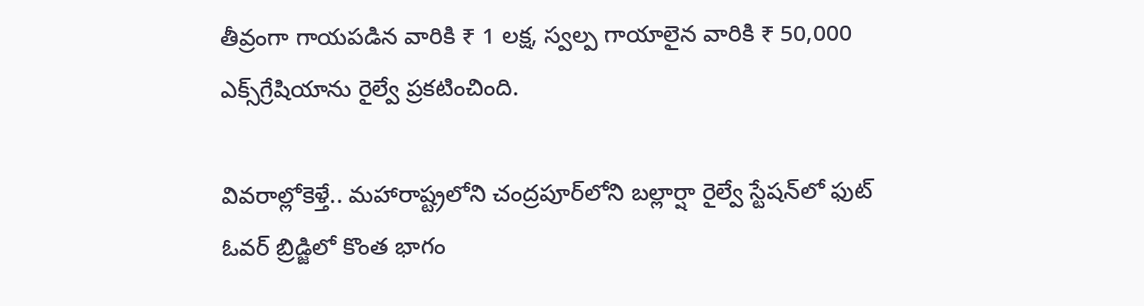తీవ్రంగా గాయపడిన వారికి ₹ 1 లక్ష, స్వల్ప గాయాలైన వారికి ₹ 50,000 ఎక్స్‌గ్రేషియాను రైల్వే ప్రకటించింది.

వివ‌రాల్లోకెళ్తే.. మ‌హారాష్ట్రలోని చంద్రపూర్‌లోని బల్లార్షా రైల్వే స్టేషన్‌లో ఫుట్ ఓవర్ బ్రిడ్జిలో కొంత భాగం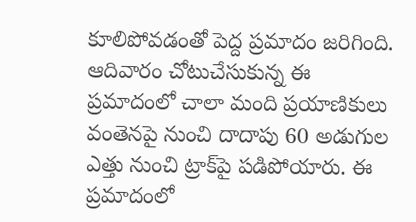కూలిపోవడంతో పెద్ద ప్రమాదం జరిగింది. ఆదివారం చోటుచేసుకున్న ఈ ప్రమాదంలో చాలా మంది ప్రయాణికులు వంతెనపై నుంచి దాదాపు 60 అడుగుల ఎత్తు నుంచి ట్రాక్‌పై పడిపోయారు. ఈ ప్రమాదంలో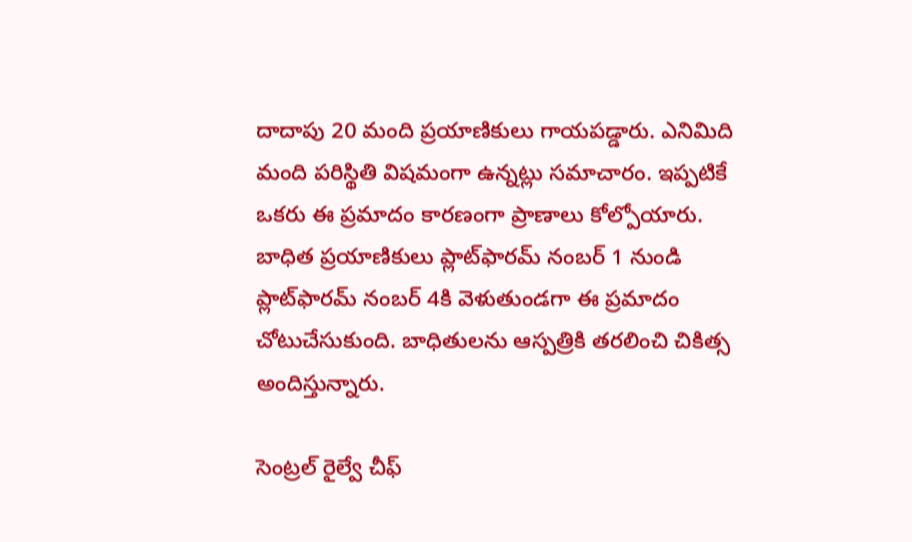దాదాపు 20 మంది ప్రయాణికులు గాయపడ్డారు. ఎనిమిది మంది పరిస్థితి విషమంగా ఉన్నట్లు సమాచారం. ఇప్ప‌టికే ఒక‌రు ఈ ప్ర‌మాదం కార‌ణంగా ప్రాణాలు కోల్పోయారు. బాధిత ప్రయాణికులు ప్లాట్‌ఫారమ్ నంబర్ 1 నుండి ప్లాట్‌ఫారమ్ నంబర్ 4కి వెళుతుండగా ఈ ప్ర‌మాదం చోటుచేసుకుంది. బాధితుల‌ను ఆస్ప‌త్రికి త‌ర‌లించి చికిత్స అందిస్తున్నారు.

సెంట్రల్ రైల్వే చీఫ్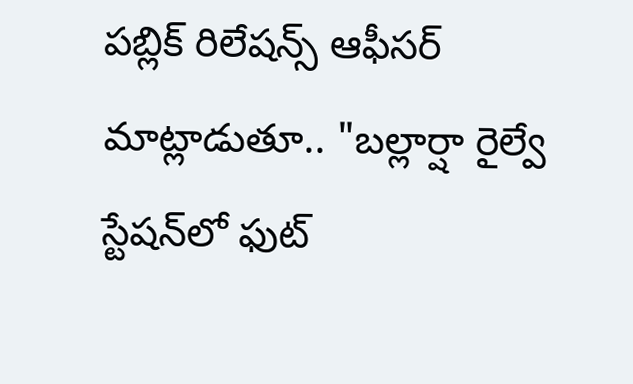పబ్లిక్ రిలేషన్స్ ఆఫీసర్ మాట్లాడుతూ.. "బల్లార్షా రైల్వే స్టేషన్‌లో ఫుట్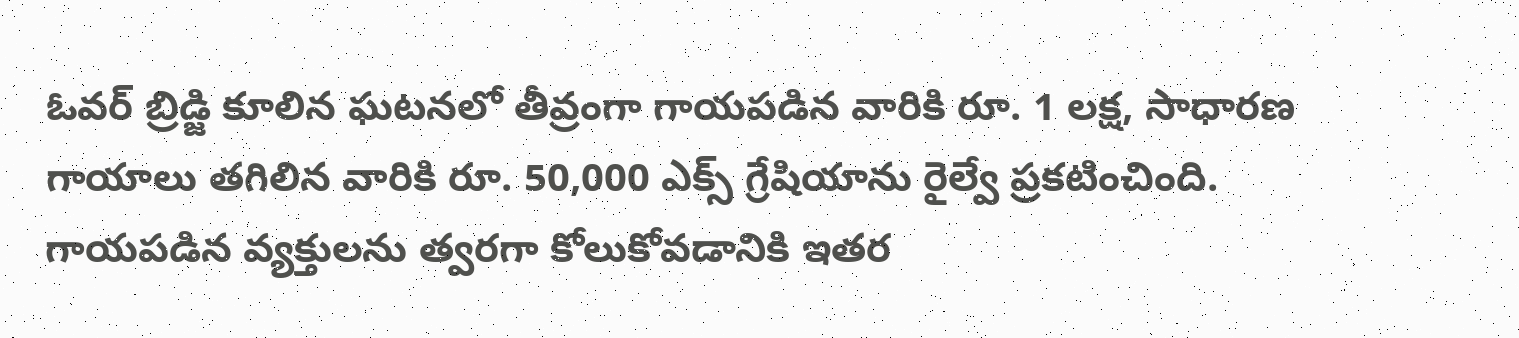ఓవర్ బ్రిడ్జి కూలిన ఘ‌ట‌న‌లో తీవ్రంగా గాయపడిన వారికి రూ. 1 లక్ష, సాధారణ గాయాలు తగిలిన వారికి రూ. 50,000 ఎక్స్ గ్రేషియాను రైల్వే ప్రకటించింది. గాయపడిన వ్యక్తులను త్వరగా కోలుకోవడానికి ఇతర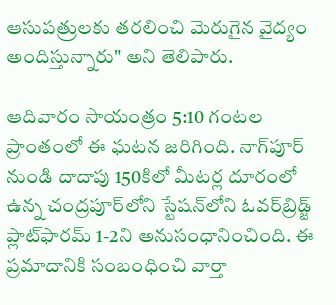ఆసుపత్రులకు తరలించి మెరుగైన‌ వైద్యం అందిస్తున్నారు" అని తెలిపారు.

ఆదివారం సాయంత్రం 5:10 గంటల ప్రాంతంలో ఈ ఘటన జరిగింది. నాగ్‌పూర్ నుండి దాదాపు 150కిలో మీట‌ర్ల దూరంలో ఉన్న చంద్రపూర్‌లోని స్టేషన్‌లోని ఓవర్‌బ్రిడ్జ్ ప్లాట్‌ఫారమ్ 1-2ని అనుసంధానించింది. ఈ ప్ర‌మాదానికి సంబంధించి వార్తా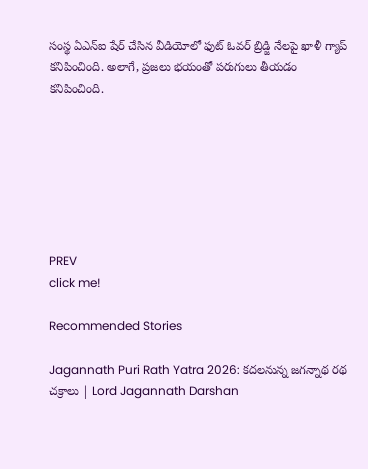సంస్థ ఏఎన్ఐ షేర్ చేసిన వీడియోలో ఫుట్ ఓవర్ బ్రిడ్జి నేలపై ఖాళీ గ్యాప్ కనిపించింది. అలాగే, ప్రజలు భయంతో పరుగులు తీయడం కనిపించింది.







PREV
click me!

Recommended Stories

Jagannath Puri Rath Yatra 2026: కదలనున్న జగన్నాథ రథ చక్రాలు | Lord Jagannath Darshan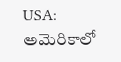USA: అమెరికాలో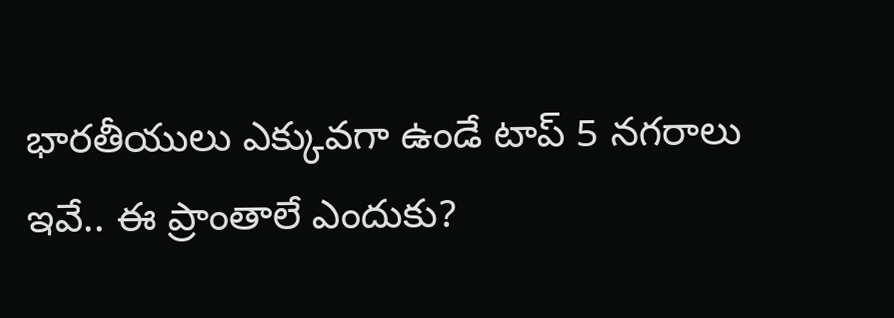భారతీయులు ఎక్కువగా ఉండే టాప్ 5 నగరాలు ఇవే.. ఈ ప్రాంతాలే ఎందుకు?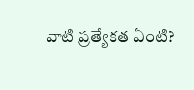వాటి ప్రత్యేకత ఏంటి?